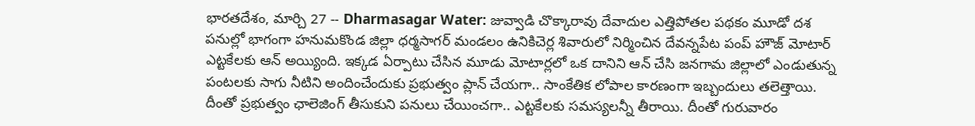భారతదేశం, మార్చి 27 -- Dharmasagar Water: జువ్వాడి చొక్కారావు దేవాదుల ఎత్తిపోతల పథకం మూడో దశ పనుల్లో భాగంగా హనుమకొండ జిల్లా ధర్మసాగర్ మండలం ఉనికిచెర్ల శివారులో నిర్మించిన దేవన్నపేట పంప్ హౌజ్ మోటార్ ఎట్టకేలకు ఆన్ అయ్యింది. ఇక్కడ ఏర్పాటు చేసిన మూడు మోటార్లలో ఒక దానిని ఆన్ చేసి జనగామ జిల్లాలో ఎండుతున్న పంటలకు సాగు నీటిని అందించేందుకు ప్రభుత్వం ప్లాన్ చేయగా.. సాంకేతిక లోపాల కారణంగా ఇబ్బందులు తలెత్తాయి.
దీంతో ప్రభుత్వం ఛాలెజింగ్ తీసుకుని పనులు చేయించగా.. ఎట్టకేలకు సమస్యలన్నీ తీరాయి. దీంతో గురువారం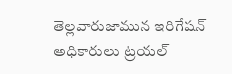తెల్లవారుజామున ఇరిగేషన్ అధికారులు ట్రయల్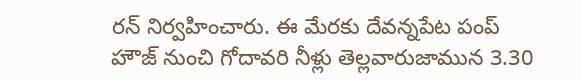రన్ నిర్వహించారు. ఈ మేరకు దేవన్నపేట పంప్ హౌజ్ నుంచి గోదావరి నీళ్లు తెల్లవారుజామున 3.30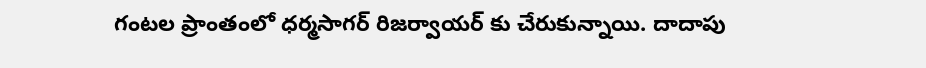గంటల ప్రాంతంలో ధర్మసాగర్ రిజర్వాయర్ కు చేరుకున్నాయి. దాదాపు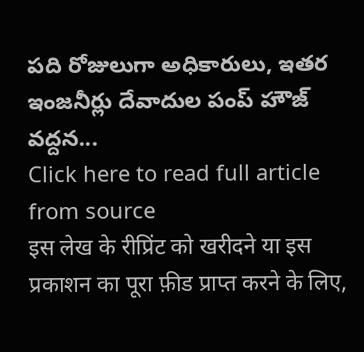పది రోజులుగా అధికారులు, ఇతర ఇంజనీర్లు దేవాదుల పంప్ హౌజ్ వద్దన...
Click here to read full article from source
इस लेख के रीप्रिंट को खरीदने या इस प्रकाशन का पूरा फ़ीड प्राप्त करने के लिए,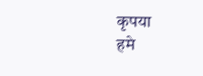कृपया
हमे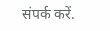संपर्क करें.